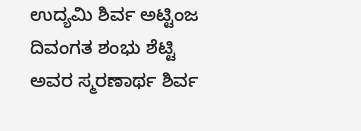ಉದ್ಯಮಿ ಶಿರ್ವ ಅಟ್ಟಿಂಜ ದಿವಂಗತ ಶಂಭು ಶೆಟ್ಟಿ ಅವರ ಸ್ಮರಣಾರ್ಥ ಶಿರ್ವ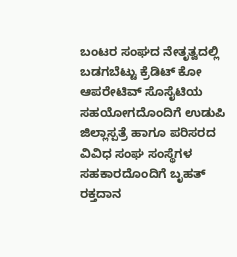ಬಂಟರ ಸಂಘದ ನೇತೃತ್ವದಲ್ಲಿ ಬಡಗಬೆಟ್ಟು ಕ್ರೆಡಿಟ್ ಕೋ ಆಪರೇಟಿವ್ ಸೊಸೈಟಿಯ ಸಹಯೋಗದೊಂದಿಗೆ ಉಡುಪಿ ಜಿಲ್ಲಾಸ್ಪತ್ರೆ ಹಾಗೂ ಪರಿಸರದ ವಿವಿಧ ಸಂಘ ಸಂಸ್ಥೆಗಳ ಸಹಕಾರದೊಂದಿಗೆ ಬೃಹತ್ ರಕ್ತದಾನ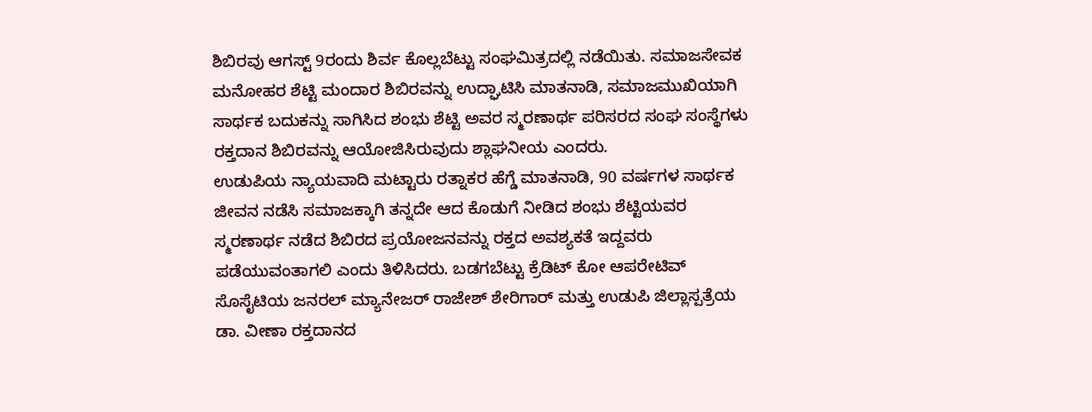ಶಿಬಿರವು ಆಗಸ್ಟ್ 9ರಂದು ಶಿರ್ವ ಕೊಲ್ಲಬೆಟ್ಟು ಸಂಘಮಿತ್ರದಲ್ಲಿ ನಡೆಯಿತು. ಸಮಾಜಸೇವಕ ಮನೋಹರ ಶೆಟ್ಟಿ ಮಂದಾರ ಶಿಬಿರವನ್ನು ಉದ್ಘಾಟಿಸಿ ಮಾತನಾಡಿ, ಸಮಾಜಮುಖಿಯಾಗಿ ಸಾರ್ಥಕ ಬದುಕನ್ನು ಸಾಗಿಸಿದ ಶಂಭು ಶೆಟ್ಟಿ ಅವರ ಸ್ಮರಣಾರ್ಥ ಪರಿಸರದ ಸಂಘ ಸಂಸ್ಥೆಗಳು ರಕ್ತದಾನ ಶಿಬಿರವನ್ನು ಆಯೋಜಿಸಿರುವುದು ಶ್ಲಾಘನೀಯ ಎಂದರು.
ಉಡುಪಿಯ ನ್ಯಾಯವಾದಿ ಮಟ್ಟಾರು ರತ್ನಾಕರ ಹೆಗ್ಡೆ ಮಾತನಾಡಿ, 90 ವರ್ಷಗಳ ಸಾರ್ಥಕ ಜೀವನ ನಡೆಸಿ ಸಮಾಜಕ್ಕಾಗಿ ತನ್ನದೇ ಆದ ಕೊಡುಗೆ ನೀಡಿದ ಶಂಭು ಶೆಟ್ಟಿಯವರ ಸ್ಮರಣಾರ್ಥ ನಡೆದ ಶಿಬಿರದ ಪ್ರಯೋಜನವನ್ನು ರಕ್ತದ ಅವಶ್ಯಕತೆ ಇದ್ದವರು ಪಡೆಯುವಂತಾಗಲಿ ಎಂದು ತಿಳಿಸಿದರು. ಬಡಗಬೆಟ್ಟು ಕ್ರೆಡಿಟ್ ಕೋ ಆಪರೇಟಿವ್ ಸೊಸೈಟಿಯ ಜನರಲ್ ಮ್ಯಾನೇಜರ್ ರಾಜೇಶ್ ಶೇರಿಗಾರ್ ಮತ್ತು ಉಡುಪಿ ಜಿಲ್ಲಾಸ್ಪತ್ರೆಯ ಡಾ. ವೀಣಾ ರಕ್ತದಾನದ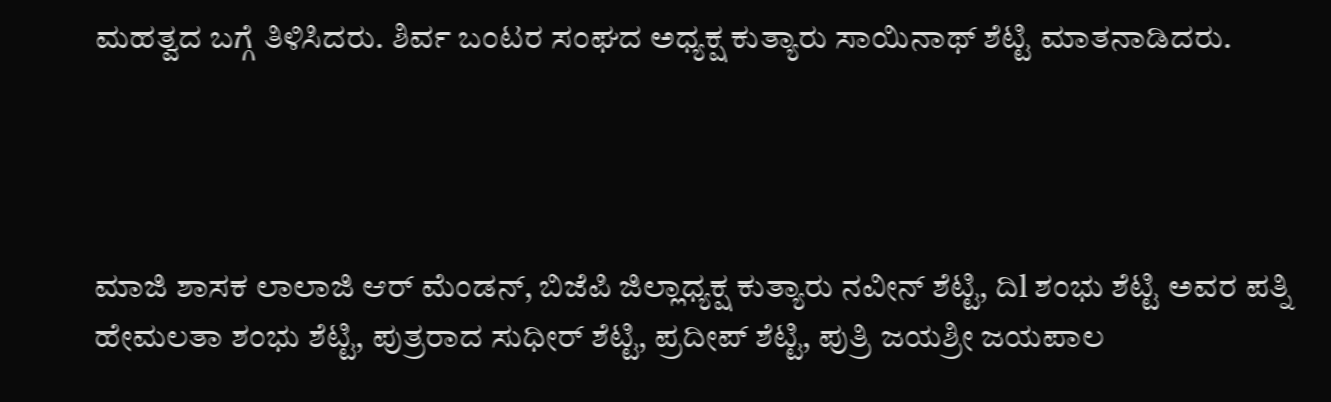ಮಹತ್ವದ ಬಗ್ಗೆ ತಿಳಿಸಿದರು. ಶಿರ್ವ ಬಂಟರ ಸಂಘದ ಅಧ್ಯಕ್ಷ ಕುತ್ಯಾರು ಸಾಯಿನಾಥ್ ಶೆಟ್ಟಿ ಮಾತನಾಡಿದರು.




ಮಾಜಿ ಶಾಸಕ ಲಾಲಾಜಿ ಆರ್ ಮೆಂಡನ್, ಬಿಜೆಪಿ ಜಿಲ್ಲಾಧ್ಯಕ್ಷ ಕುತ್ಯಾರು ನವೀನ್ ಶೆಟ್ಟಿ, ದಿl ಶಂಭು ಶೆಟ್ಟಿ ಅವರ ಪತ್ನಿ ಹೇಮಲತಾ ಶಂಭು ಶೆಟ್ಟಿ, ಪುತ್ರರಾದ ಸುಧೀರ್ ಶೆಟ್ಟಿ, ಪ್ರದೀಪ್ ಶೆಟ್ಟಿ, ಪುತ್ರಿ ಜಯಶ್ರೀ ಜಯಪಾಲ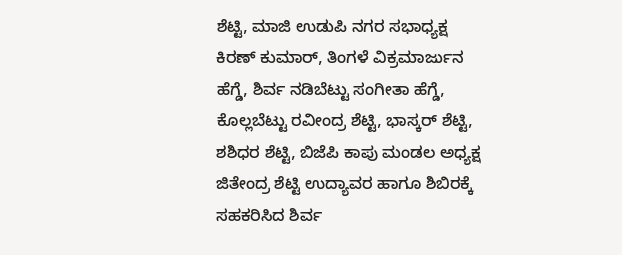ಶೆಟ್ಟಿ, ಮಾಜಿ ಉಡುಪಿ ನಗರ ಸಭಾಧ್ಯಕ್ಷ ಕಿರಣ್ ಕುಮಾರ್, ತಿಂಗಳೆ ವಿಕ್ರಮಾರ್ಜುನ ಹೆಗ್ಡೆ, ಶಿರ್ವ ನಡಿಬೆಟ್ಟು ಸಂಗೀತಾ ಹೆಗ್ಡೆ, ಕೊಲ್ಲಬೆಟ್ಟು ರವೀಂದ್ರ ಶೆಟ್ಟಿ, ಭಾಸ್ಕರ್ ಶೆಟ್ಟಿ, ಶಶಿಧರ ಶೆಟ್ಟಿ, ಬಿಜೆಪಿ ಕಾಪು ಮಂಡಲ ಅಧ್ಯಕ್ಷ ಜಿತೇಂದ್ರ ಶೆಟ್ಟಿ ಉದ್ಯಾವರ ಹಾಗೂ ಶಿಬಿರಕ್ಕೆ ಸಹಕರಿಸಿದ ಶಿರ್ವ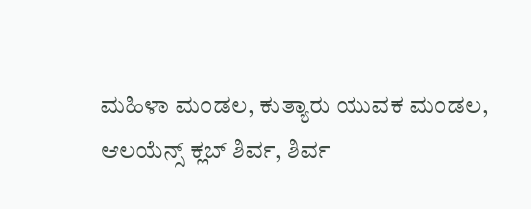ಮಹಿಳಾ ಮಂಡಲ, ಕುತ್ಯಾರು ಯುವಕ ಮಂಡಲ, ಆಲಯೆನ್ಸ್ ಕ್ಲಬ್ ಶಿರ್ವ, ಶಿರ್ವ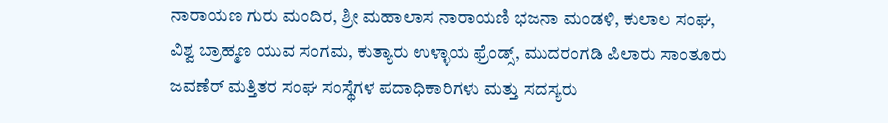ನಾರಾಯಣ ಗುರು ಮಂದಿರ, ಶ್ರೀ ಮಹಾಲಾಸ ನಾರಾಯಣಿ ಭಜನಾ ಮಂಡಳಿ, ಕುಲಾಲ ಸಂಘ, ವಿಶ್ವ ಬ್ರಾಹ್ಮಣ ಯುವ ಸಂಗಮ, ಕುತ್ಯಾರು ಉಳ್ಳಾಯ ಫ್ರೆಂಡ್ಸ್, ಮುದರಂಗಡಿ ಪಿಲಾರು ಸಾಂತೂರು ಜವಣೆರ್ ಮತ್ತಿತರ ಸಂಘ ಸಂಸ್ಥೆಗಳ ಪದಾಧಿಕಾರಿಗಳು ಮತ್ತು ಸದಸ್ಯರು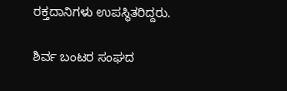ರಕ್ತದಾನಿಗಳು ಉಪಸ್ಥಿತರಿದ್ದರು.

ಶಿರ್ವ ಬಂಟರ ಸಂಘದ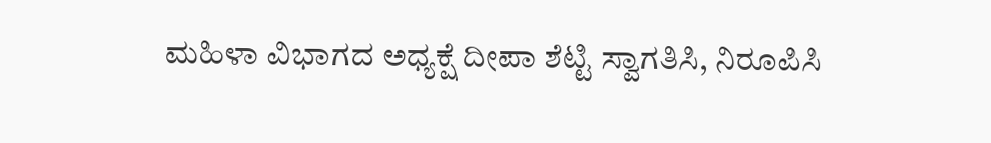ಮಹಿಳಾ ವಿಭಾಗದ ಅಧ್ಯಕ್ಷೆ ದೀಪಾ ಶೆಟ್ಟಿ ಸ್ವಾಗತಿಸಿ, ನಿರೂಪಿಸಿ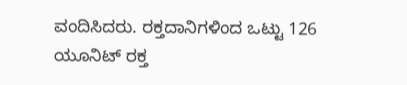ವಂದಿಸಿದರು. ರಕ್ತದಾನಿಗಳಿಂದ ಒಟ್ಟು 126 ಯೂನಿಟ್ ರಕ್ತ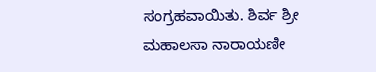ಸಂಗ್ರಹವಾಯಿತು. ಶಿರ್ವ ಶ್ರೀ ಮಹಾಲಸಾ ನಾರಾಯಣೀ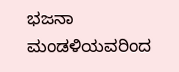ಭಜನಾ ಮಂಡಳಿಯವರಿಂದ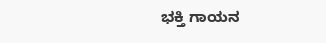ಭಕ್ತಿ ಗಾಯನ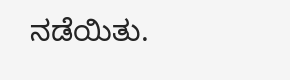ನಡೆಯಿತು.